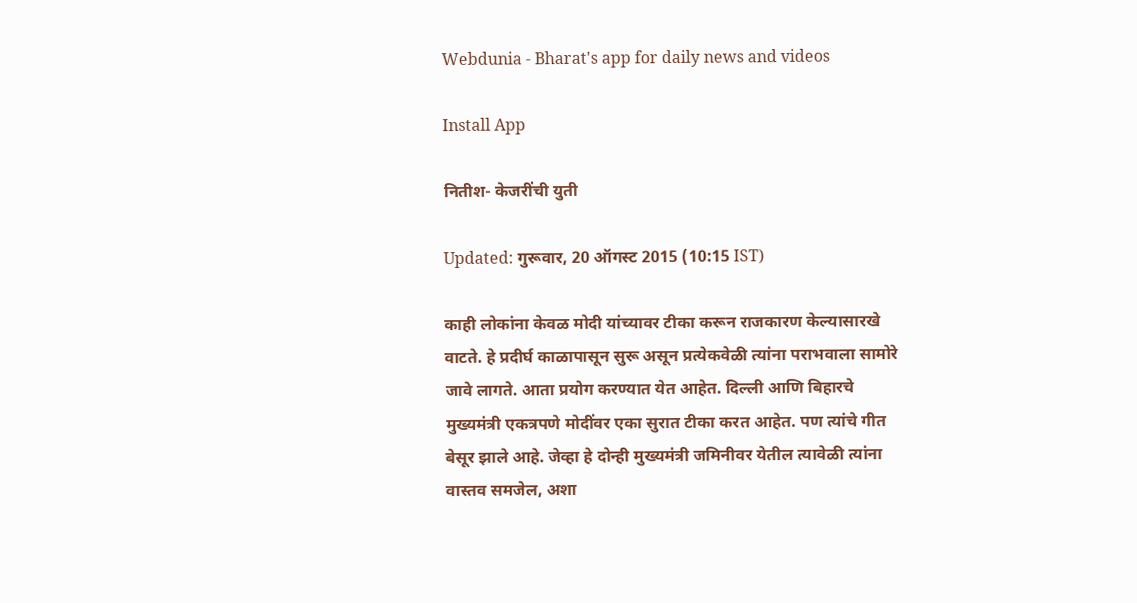Webdunia - Bharat's app for daily news and videos

Install App

नित‍ीश- केजरींची युती

Updated: गुरूवार, 20 ऑगस्ट 2015 (10:15 IST)

काही लोकांना केवळ मोदी यांच्यावर टीका करून राजकारण केल्यासारखे वाटते. हे प्रदीर्घ काळापासून सुरू असून प्रत्येकवेळी त्यांना पराभवाला सामोरे जावे लागते. आता प्रयोग करण्यात येत आहेत. दिल्ली आणि बिहारचे मुख्यमंत्री एकत्रपणे मोदींवर एका सुरात टीका करत आहेत. पण त्यांचे गीत बेसूर झाले आहे. जेव्हा हे दोन्ही मुख्यमंत्री जमिनीवर येतील त्यावेळी त्यांना वास्तव समजेल, अशा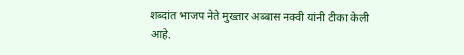शब्दांत भाजप नेते मुख्तार अब्बास नक्वी यांनी टीका केली आहे.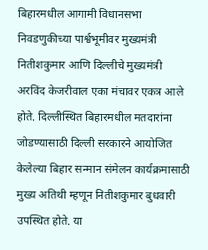बिहारमधील आगामी विधानसभा निवडणुकीच्या पार्श्वभूमीवर मुख्यमंत्री नितीशकुमार आणि दिल्लीचे मुख्यमंत्री अरविंद केजरीवाल एका मंचावर एकत्र आले होते. दिल्लीस्थित बिहारमधील मतदारांना जोडण्यासाठी दिल्ली सरकारने आयोजित केलेल्या बिहार सन्मान संमेलन कार्यक्रमासाठी मुख्य अतिथी म्हणून नितीशकुमार बुधवारी उपस्थित होते. या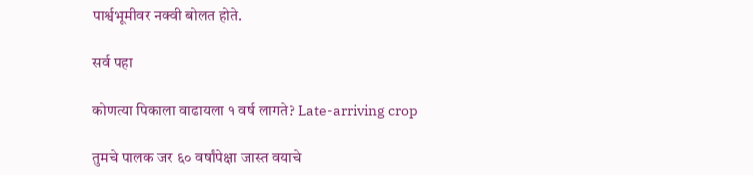पार्श्वभूमीवर नक्वी बोलत होते.

सर्व पहा

कोणत्या पिकाला वाढायला १ वर्ष लागते? Late-arriving crop

तुमचे पालक जर ६० वर्षांपेक्षा जास्त वयाचे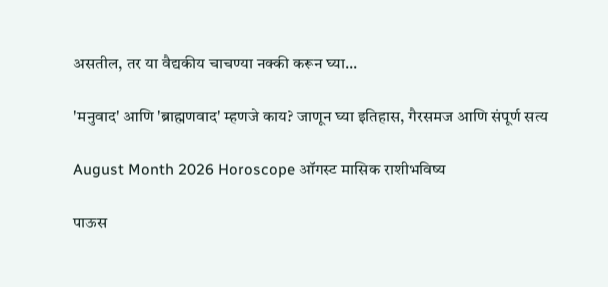असतील, तर या वैद्यकीय चाचण्या नक्की करून घ्या...

'मनुवाद' आणि 'ब्राह्मणवाद' म्हणजे काय? जाणून घ्या इतिहास, गैरसमज आणि संपूर्ण सत्य

August Month 2026 Horoscope ऑगस्ट मासिक राशीभविष्य

पाऊस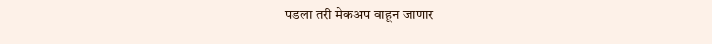पडला तरी मेकअप वाहून जाणार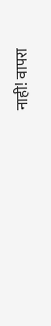नाही! वापरा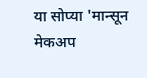या सोप्या 'मान्सून मेकअप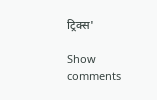ट्रिक्स'

Show comments